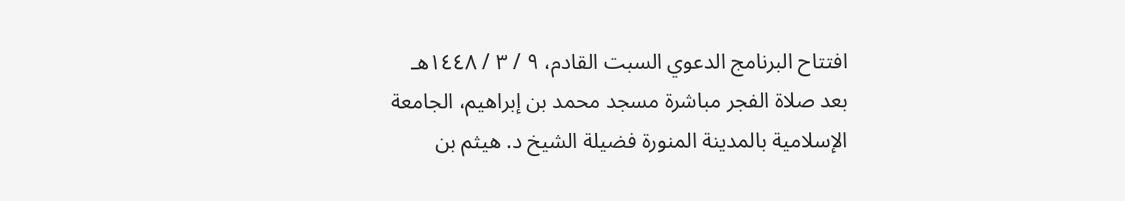افتتاح البرنامج الدعوي السبت القادم، ٩ / ٣ / ١٤٤٨هـ بعد صلاة الفجر مباشرة مسجد محمد بن إبراهيم، الجامعة الإسلامية بالمدينة المنورة فضيلة الشيخ د. هيثم بن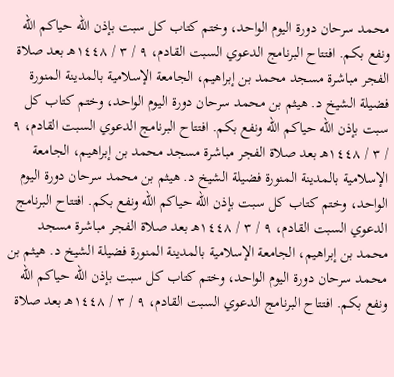محمد سرحان دورة اليوم الواحد، وختم كتاب كل سبت بإذن الله حياكم الله ونفع بكم. افتتاح البرنامج الدعوي السبت القادم، ٩ / ٣ / ١٤٤٨هـ بعد صلاة الفجر مباشرة مسجد محمد بن إبراهيم، الجامعة الإسلامية بالمدينة المنورة فضيلة الشيخ د. هيثم بن محمد سرحان دورة اليوم الواحد، وختم كتاب كل سبت بإذن الله حياكم الله ونفع بكم. افتتاح البرنامج الدعوي السبت القادم، ٩ / ٣ / ١٤٤٨هـ بعد صلاة الفجر مباشرة مسجد محمد بن إبراهيم، الجامعة الإسلامية بالمدينة المنورة فضيلة الشيخ د. هيثم بن محمد سرحان دورة اليوم الواحد، وختم كتاب كل سبت بإذن الله حياكم الله ونفع بكم. افتتاح البرنامج الدعوي السبت القادم، ٩ / ٣ / ١٤٤٨هـ بعد صلاة الفجر مباشرة مسجد محمد بن إبراهيم، الجامعة الإسلامية بالمدينة المنورة فضيلة الشيخ د. هيثم بن محمد سرحان دورة اليوم الواحد، وختم كتاب كل سبت بإذن الله حياكم الله ونفع بكم. افتتاح البرنامج الدعوي السبت القادم، ٩ / ٣ / ١٤٤٨هـ بعد صلاة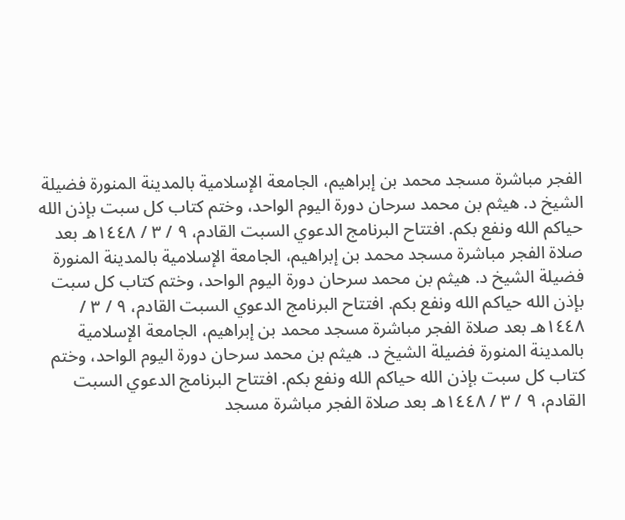الفجر مباشرة مسجد محمد بن إبراهيم، الجامعة الإسلامية بالمدينة المنورة فضيلة الشيخ د. هيثم بن محمد سرحان دورة اليوم الواحد، وختم كتاب كل سبت بإذن الله حياكم الله ونفع بكم. افتتاح البرنامج الدعوي السبت القادم، ٩ / ٣ / ١٤٤٨هـ بعد صلاة الفجر مباشرة مسجد محمد بن إبراهيم، الجامعة الإسلامية بالمدينة المنورة فضيلة الشيخ د. هيثم بن محمد سرحان دورة اليوم الواحد، وختم كتاب كل سبت بإذن الله حياكم الله ونفع بكم. افتتاح البرنامج الدعوي السبت القادم، ٩ / ٣ / ١٤٤٨هـ بعد صلاة الفجر مباشرة مسجد محمد بن إبراهيم، الجامعة الإسلامية بالمدينة المنورة فضيلة الشيخ د. هيثم بن محمد سرحان دورة اليوم الواحد، وختم كتاب كل سبت بإذن الله حياكم الله ونفع بكم. افتتاح البرنامج الدعوي السبت القادم، ٩ / ٣ / ١٤٤٨هـ بعد صلاة الفجر مباشرة مسجد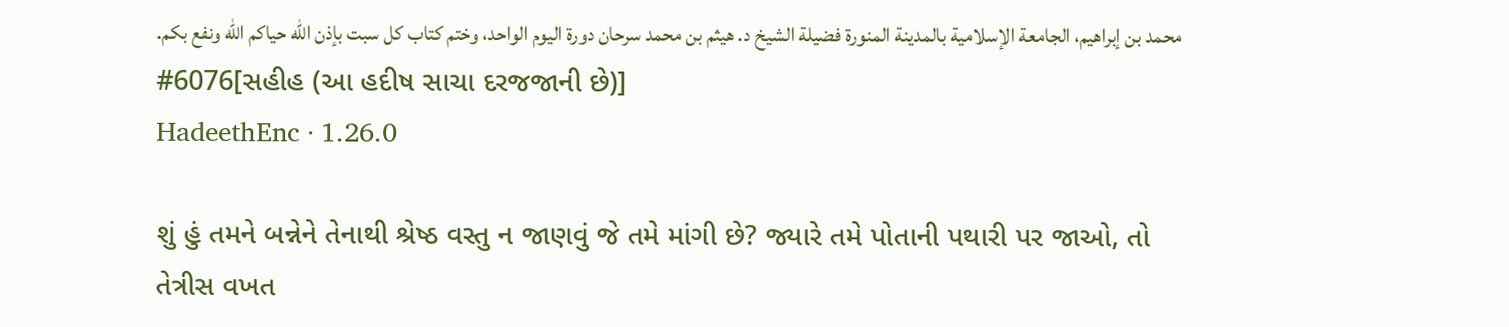محمد بن إبراهيم، الجامعة الإسلامية بالمدينة المنورة فضيلة الشيخ د. هيثم بن محمد سرحان دورة اليوم الواحد، وختم كتاب كل سبت بإذن الله حياكم الله ونفع بكم.
#6076[સહીહ (આ હદીષ સાચા દરજજાની છે)]
HadeethEnc · 1.26.0

શું હું તમને બન્નેને તેનાથી શ્રેષ્ઠ વસ્તુ ન જાણવું જે તમે માંગી છે? જ્યારે તમે પોતાની પથારી પર જાઓ, તો તેત્રીસ વખત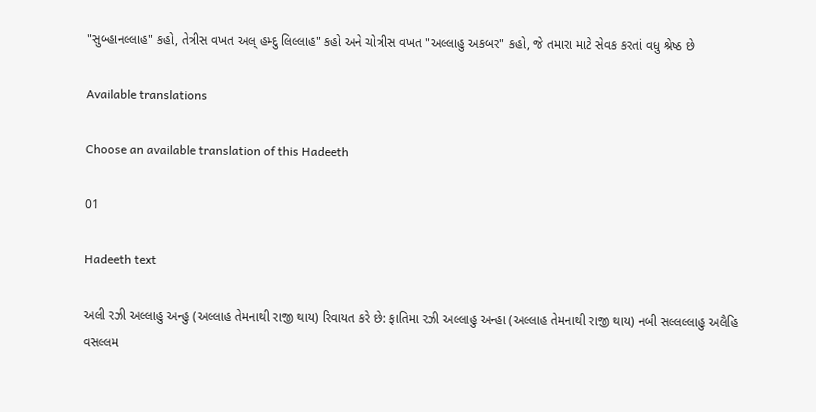"સુબ્હાનલ્લાહ" કહો, તેત્રીસ વખત અલ્ હમ્દુ લિલ્લાહ" કહો અને ચોત્રીસ વખત "અલ્લાહુ અકબર" કહો, જે તમારા માટે સેવક કરતાં વધુ શ્રેષ્ઠ છે

Available translations

Choose an available translation of this Hadeeth

01

Hadeeth text

અલી રઝી અલ્લાહુ અન્હુ (અલ્લાહ તેમનાથી રાજી થાય) રિવાયત કરે છે: ફાતિમા રઝી અલ્લાહુ અન્હા (અલ્લાહ તેમનાથી રાજી થાય) નબી સલ્લલ્લાહુ અલૈહિ વસલ્લમ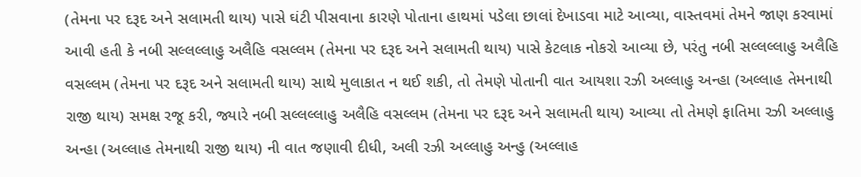(તેમના પર દરૂદ અને સલામતી થાય) પાસે ઘંટી પીસવાના કારણે પોતાના હાથમાં પડેલા છાલાં દેખાડવા માટે આવ્યા, વાસ્તવમાં તેમને જાણ કરવામાં આવી હતી કે નબી સલ્લલ્લાહુ અલૈહિ વસલ્લમ (તેમના પર દરૂદ અને સલામતી થાય) પાસે કેટલાક નોકરો આવ્યા છે, પરંતુ નબી સલ્લલ્લાહુ અલૈહિ વસલ્લમ (તેમના પર દરૂદ અને સલામતી થાય) સાથે મુલાકાત ન થઈ શકી, તો તેમણે પોતાની વાત આયશા રઝી અલ્લાહુ અન્હા (અલ્લાહ તેમનાથી રાજી થાય) સમક્ષ રજૂ કરી, જ્યારે નબી સલ્લલ્લાહુ અલૈહિ વસલ્લમ (તેમના પર દરૂદ અને સલામતી થાય) આવ્યા તો તેમણે ફાતિમા રઝી અલ્લાહુ અન્હા (અલ્લાહ તેમનાથી રાજી થાય) ની વાત જણાવી દીધી, અલી રઝી અલ્લાહુ અન્હુ (અલ્લાહ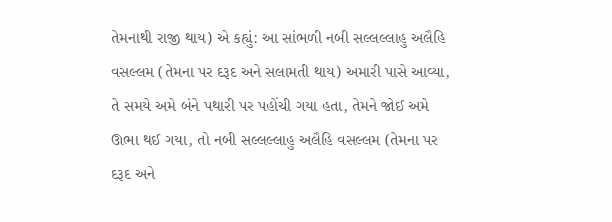તેમનાથી રાજી થાય) એ કહ્યું: આ સાંભળી નબી સલ્લલ્લાહુ અલૈહિ વસલ્લમ (તેમના પર દરૂદ અને સલામતી થાય) અમારી પાસે આવ્યા, તે સમયે અમે બંને પથારી પર પહોંચી ગયા હતા, તેમને જોઈ અમે ઊભા થઈ ગયા, તો નબી સલ્લલ્લાહુ અલૈહિ વસલ્લમ (તેમના પર દરૂદ અને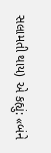સલામતી થાય) એ કહ્યું: «બંને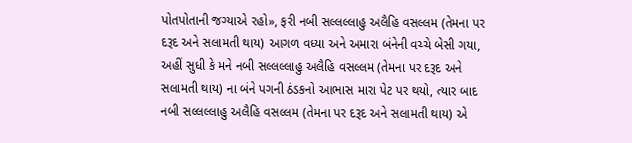પોતપોતાની જગ્યાએ રહો», ફરી નબી સલ્લલ્લાહુ અલૈહિ વસલ્લમ (તેમના પર દરૂદ અને સલામતી થાય) આગળ વધ્યા અને અમારા બંનેની વચ્ચે બેસી ગયા, અહીં સુધી કે મને નબી સલ્લલ્લાહુ અલૈહિ વસલ્લમ (તેમના પર દરૂદ અને સલામતી થાય) ના બંને પગની ઠંડકનો આભાસ મારા પેટ પર થયો, ત્યાર બાદ નબી સલ્લલ્લાહુ અલૈહિ વસલ્લમ (તેમના પર દરૂદ અને સલામતી થાય) એ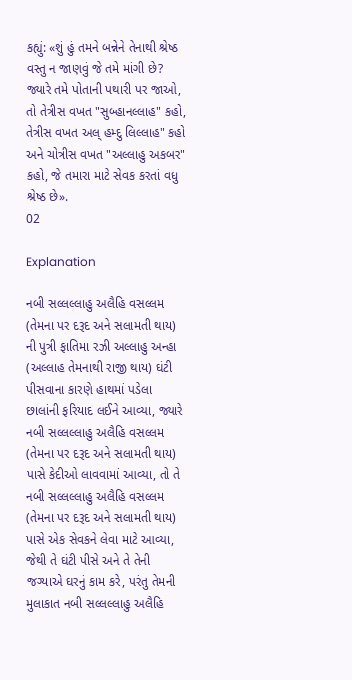કહ્યું: «શું હું તમને બન્નેને તેનાથી શ્રેષ્ઠ વસ્તુ ન જાણવું જે તમે માંગી છે? જ્યારે તમે પોતાની પથારી પર જાઓ, તો તેત્રીસ વખત "સુબ્હાનલ્લાહ" કહો, તેત્રીસ વખત અલ્ હમ્દુ લિલ્લાહ" કહો અને ચોત્રીસ વખત "અલ્લાહુ અકબર" કહો, જે તમારા માટે સેવક કરતાં વધુ શ્રેષ્ઠ છે».
02

Explanation

નબી સલ્લલ્લાહુ અલૈહિ વસલ્લમ (તેમના પર દરૂદ અને સલામતી થાય) ની પુત્રી ફાતિમા રઝી અલ્લાહુ અન્હા (અલ્લાહ તેમનાથી રાજી થાય) ઘંટી પીસવાના કારણે હાથમાં પડેલા છાલાંની ફરિયાદ લઈને આવ્યા, જ્યારે નબી સલ્લલ્લાહુ અલૈહિ વસલ્લમ (તેમના પર દરૂદ અને સલામતી થાય) પાસે કેદીઓ લાવવામાં આવ્યા, તો તે નબી સલ્લલ્લાહુ અલૈહિ વસલ્લમ (તેમના પર દરૂદ અને સલામતી થાય) પાસે એક સેવકને લેવા માટે આવ્યા, જેથી તે ઘંટી પીસે અને તે તેની જગ્યાએ ઘરનું કામ કરે, પરંતુ તેમની મુલાકાત નબી સલ્લલ્લાહુ અલૈહિ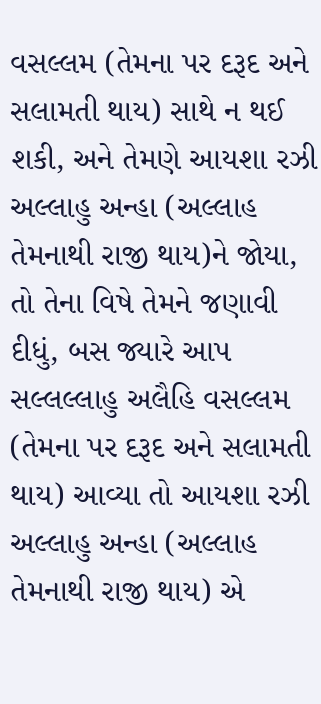વસલ્લમ (તેમના પર દરૂદ અને સલામતી થાય) સાથે ન થઈ શકી, અને તેમણે આયશા રઝી અલ્લાહુ અન્હા (અલ્લાહ તેમનાથી રાજી થાય)ને જોયા, તો તેના વિષે તેમને જણાવી દીધું, બસ જ્યારે આપ સલ્લલ્લાહુ અલૈહિ વસલ્લમ (તેમના પર દરૂદ અને સલામતી થાય) આવ્યા તો આયશા રઝી અલ્લાહુ અન્હા (અલ્લાહ તેમનાથી રાજી થાય) એ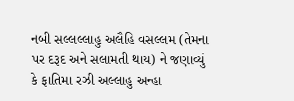નબી સલ્લલ્લાહુ અલૈહિ વસલ્લમ (તેમના પર દરૂદ અને સલામતી થાય) ને જણાવ્યું કે ફાતિમા રઝી અલ્લાહુ અન્હા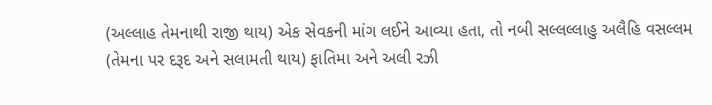(અલ્લાહ તેમનાથી રાજી થાય) એક સેવકની માંગ લઈને આવ્યા હતા, તો નબી સલ્લલ્લાહુ અલૈહિ વસલ્લમ (તેમના પર દરૂદ અને સલામતી થાય) ફાતિમા અને અલી રઝી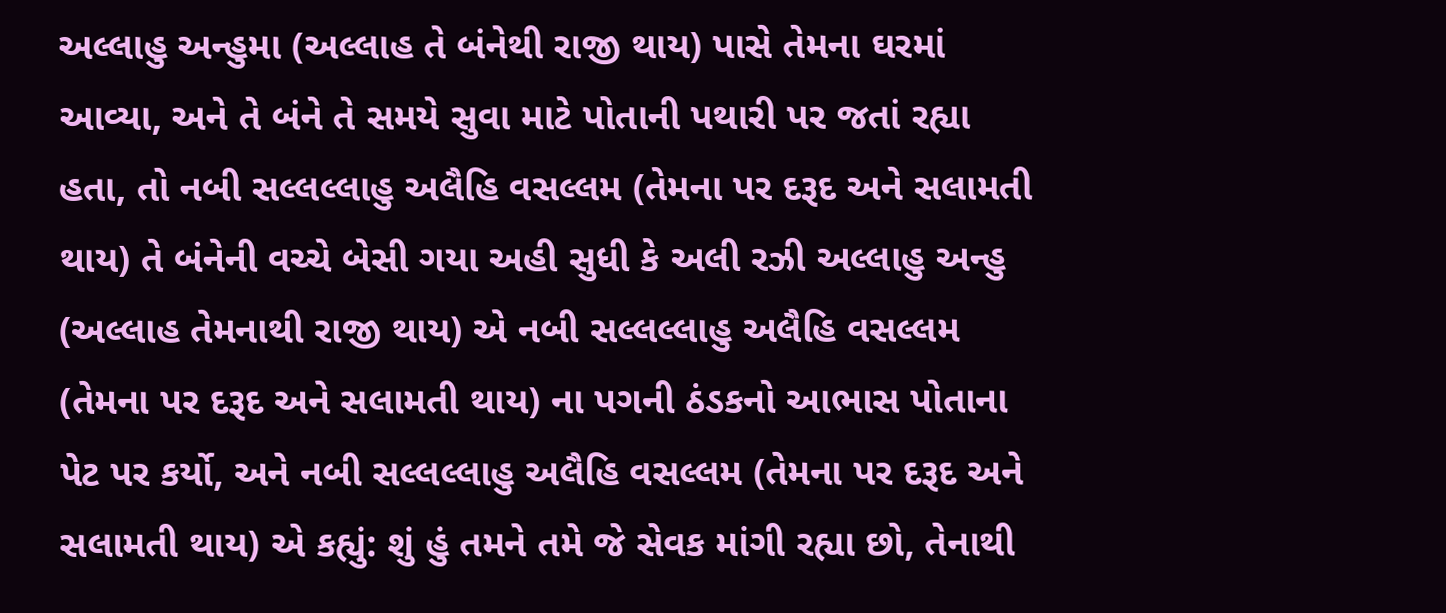અલ્લાહુ અન્હુમા (અલ્લાહ તે બંનેથી રાજી થાય) પાસે તેમના ઘરમાં આવ્યા, અને તે બંને તે સમયે સુવા માટે પોતાની પથારી પર જતાં રહ્યા હતા, તો નબી સલ્લલ્લાહુ અલૈહિ વસલ્લમ (તેમના પર દરૂદ અને સલામતી થાય) તે બંનેની વચ્ચે બેસી ગયા અહી સુધી કે અલી રઝી અલ્લાહુ અન્હુ (અલ્લાહ તેમનાથી રાજી થાય) એ નબી સલ્લલ્લાહુ અલૈહિ વસલ્લમ (તેમના પર દરૂદ અને સલામતી થાય) ના પગની ઠંડકનો આભાસ પોતાના પેટ પર કર્યો, અને નબી સલ્લલ્લાહુ અલૈહિ વસલ્લમ (તેમના પર દરૂદ અને સલામતી થાય) એ કહ્યું: શું હું તમને તમે જે સેવક માંગી રહ્યા છો, તેનાથી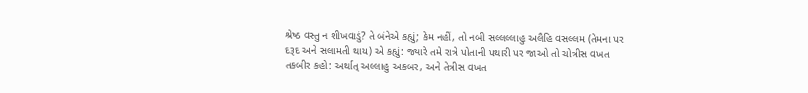શ્રેષ્ઠ વસ્તુ ન શીખવાડું? તે બંનેએ કહ્યું; કેમ નહીં, તો નબી સલ્લલ્લાહુ અલૈહિ વસલ્લમ (તેમના પર દરૂદ અને સલામતી થાય) એ કહ્યું: જ્યારે તમે રાત્રે પોતાની પથારી પર જાઓ તો ચોત્રીસ વખત તકબીર કહો: અર્થાત્ અલ્લાહુ અકબર, અને તેત્રીસ વખત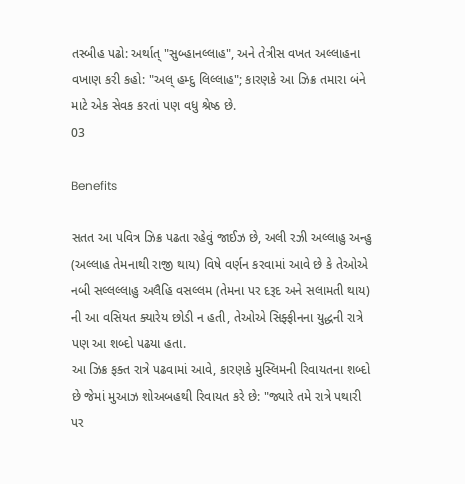તસ્બીહ પઢો: અર્થાત્ "સુબ્હાનલ્લાહ", અને તેત્રીસ વખત અલ્લાહના વખાણ કરી કહો: "અલ્ હમ્દુ લિલ્લાહ"; કારણકે આ ઝિક્ર તમારા બંને માટે એક સેવક કરતાં પણ વધુ શ્રેષ્ઠ છે.
03

Benefits

સતત આ પવિત્ર ઝિક્ર પઢતા રહેવું જાઈઝ છે, અલી રઝી અલ્લાહુ અન્હુ (અલ્લાહ તેમનાથી રાજી થાય) વિષે વર્ણન કરવામાં આવે છે કે તેઓએ નબી સલ્લલ્લાહુ અલૈહિ વસલ્લમ (તેમના પર દરૂદ અને સલામતી થાય) ની આ વસિયત ક્યારેય છોડી ન હતી, તેઓએ સિફ્ફીનના યુદ્ધની રાત્રે પણ આ શબ્દો પઢયા હતા.
આ ઝિક્ર ફક્ત રાત્રે પઢવામાં આવે, કારણકે મુસ્લિમની રિવાયતના શબ્દો છે જેમાં મુઆઝ શોઅબહથી રિવાયત કરે છે: "જ્યારે તમે રાત્રે પથારી પર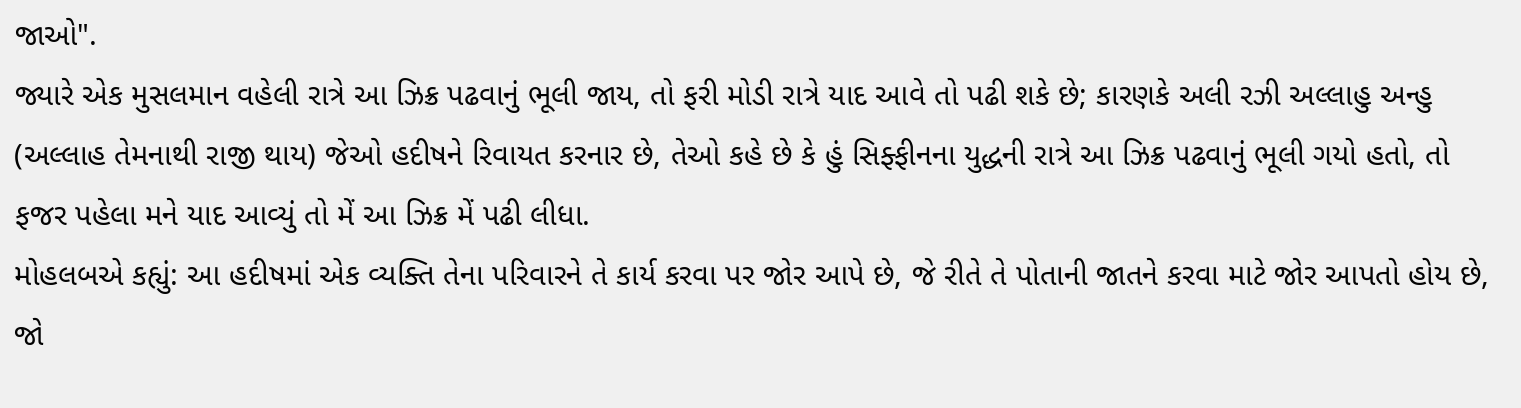જાઓ".
જ્યારે એક મુસલમાન વહેલી રાત્રે આ ઝિક્ર પઢવાનું ભૂલી જાય, તો ફરી મોડી રાત્રે યાદ આવે તો પઢી શકે છે; કારણકે અલી રઝી અલ્લાહુ અન્હુ (અલ્લાહ તેમનાથી રાજી થાય) જેઓ હદીષને રિવાયત કરનાર છે, તેઓ કહે છે કે હું સિફ્ફીનના યુદ્ધની રાત્રે આ ઝિક્ર પઢવાનું ભૂલી ગયો હતો, તો ફજર પહેલા મને યાદ આવ્યું તો મેં આ ઝિક્ર મેં પઢી લીધા.
મોહલબએ કહ્યું: આ હદીષમાં એક વ્યક્તિ તેના પરિવારને તે કાર્ય કરવા પર જોર આપે છે, જે રીતે તે પોતાની જાતને કરવા માટે જોર આપતો હોય છે, જો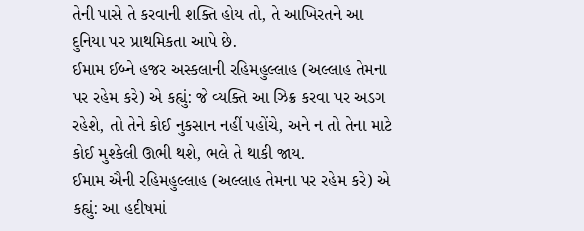તેની પાસે તે કરવાની શક્તિ હોય તો, તે આખિરતને આ દુનિયા પર પ્રાથમિકતા આપે છે.
ઈમામ ઈબ્ને હજર અસ્કલાની રહિમહુલ્લાહ (અલ્લાહ તેમના પર રહેમ કરે) એ કહ્યું: જે વ્યક્તિ આ ઝિક્ર કરવા પર અડગ રહેશે, તો તેને કોઈ નુકસાન નહીં પહોંચે, અને ન તો તેના માટે કોઈ મુશ્કેલી ઊભી થશે, ભલે તે થાકી જાય.
ઈમામ ઐની રહિમહુલ્લાહ (અલ્લાહ તેમના પર રહેમ કરે) એ કહ્યું: આ હદીષમાં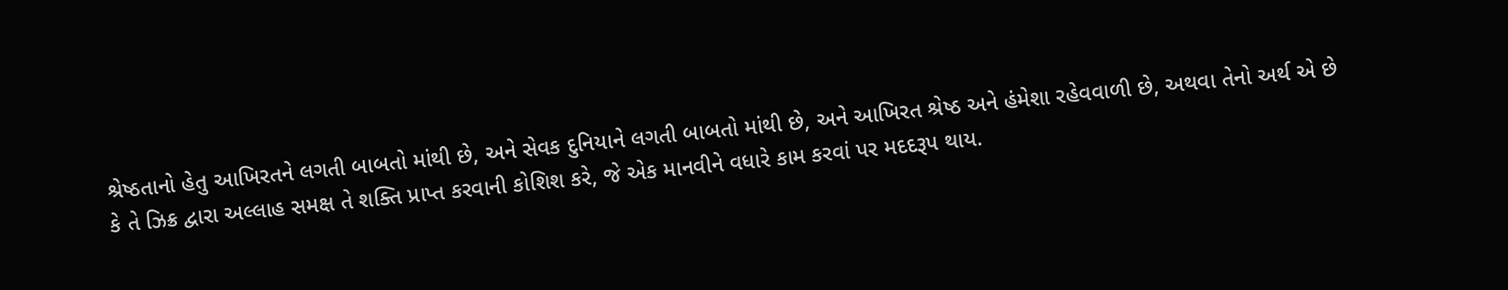શ્રેષ્ઠતાનો હેતુ આખિરતને લગતી બાબતો માંથી છે, અને સેવક દુનિયાને લગતી બાબતો માંથી છે, અને આખિરત શ્રેષ્ઠ અને હંમેશા રહેવવાળી છે, અથવા તેનો અર્થ એ છે કે તે ઝિક્ર દ્વારા અલ્લાહ સમક્ષ તે શક્તિ પ્રાપ્ત કરવાની કોશિશ કરે, જે એક માનવીને વધારે કામ કરવાં પર મદદરૂપ થાય.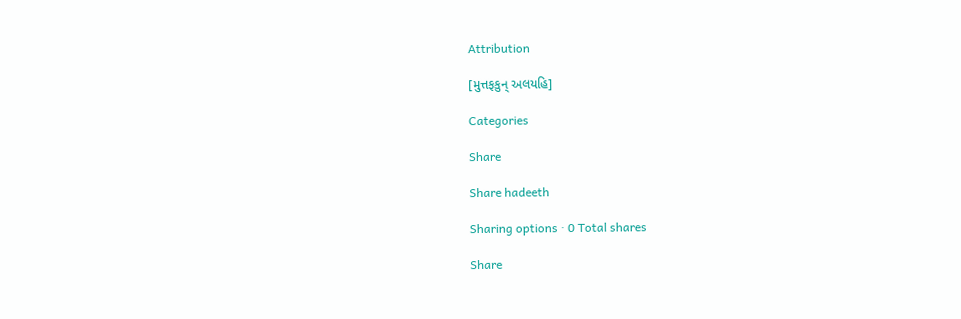Attribution

[મુત્તફકુન્ અલયહિ]

Categories

Share

Share hadeeth

Sharing options · 0 Total shares

Share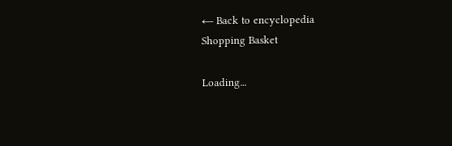← Back to encyclopedia
Shopping Basket

Loading...